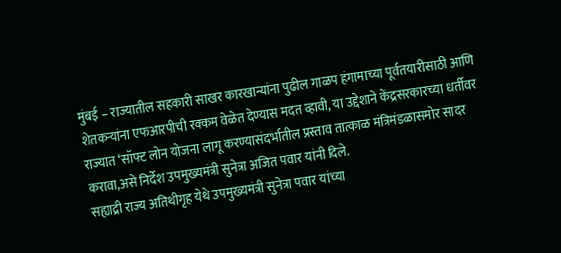मुंबई – राज्यातील सहकारी साखर कारखान्यांना पुढील गाळप हंगामाच्या पूर्वतयारीसाठी आणि शेतकऱ्यांना एफआरपीची रक्कम वेळेत देण्यास मदत व्हावी, या उद्देशाने केंद्रसरकारच्या धर्तीवर राज्यात ‘सॉफ्ट लोन योजना लागू करण्यासंदर्भातील प्रस्ताव तात्काळ मंत्रिमंडळासमोर सादर करावा,असे निर्देश उपमुख्यमंत्री सुनेत्रा अजित पवार यांनी दिले.
सह्याद्री राज्य अतिथीगृह येथे उपमुख्यमंत्री सुनेत्रा पवार यांच्या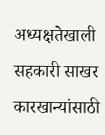अध्यक्षतेखाली सहकारी साखर कारखान्यांसाठी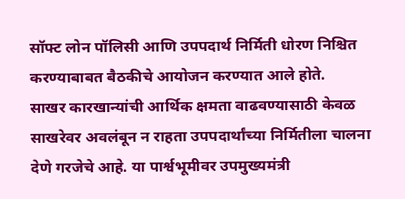सॉफ्ट लोन पॉलिसी आणि उपपदार्थ निर्मिती धोरण निश्चित करण्याबाबत बैठकीचे आयोजन करण्यात आले होते.
साखर कारखान्यांची आर्थिक क्षमता वाढवण्यासाठी केवळ साखरेवर अवलंबून न राहता उपपदार्थांच्या निर्मितीला चालना देणे गरजेचे आहे. या पार्श्वभूमीवर उपमुख्यमंत्री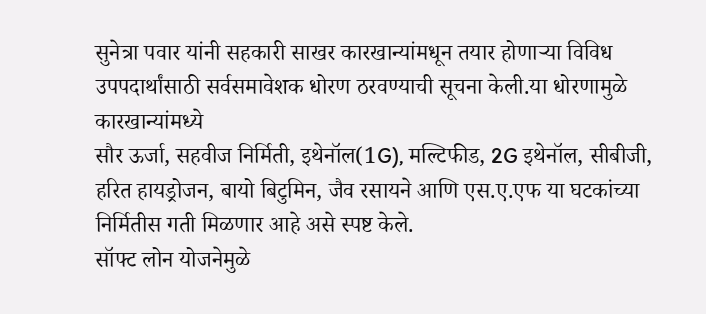सुनेत्रा पवार यांनी सहकारी साखर कारखान्यांमधून तयार होणाऱ्या विविध उपपदार्थांसाठी सर्वसमावेशक धोरण ठरवण्याची सूचना केली.या धोरणामुळे कारखान्यांमध्ये
सौर ऊर्जा, सहवीज निर्मिती, इथेनॉल(1G), मल्टिफीड, 2G इथेनॉल, सीबीजी, हरित हायड्रोजन, बायो बिटुमिन, जैव रसायने आणि एस.ए.एफ या घटकांच्या निर्मितीस गती मिळणार आहे असे स्पष्ट केले.
सॉफ्ट लोन योजनेमुळे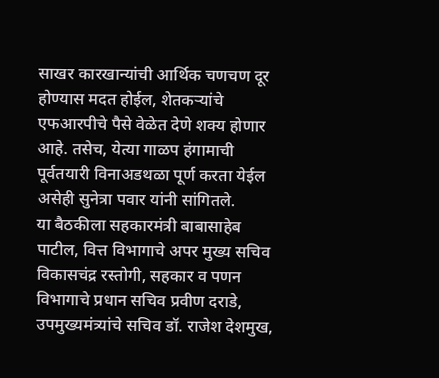साखर कारखान्यांची आर्थिक चणचण दूर होण्यास मदत होईल, शेतकऱ्यांचे एफआरपीचे पैसे वेळेत देणे शक्य होणार आहे. तसेच, येत्या गाळप हंगामाची पूर्वतयारी विनाअडथळा पूर्ण करता येईल असेही सुनेत्रा पवार यांनी सांगितले.
या बैठकीला सहकारमंत्री बाबासाहेब पाटील, वित्त विभागाचे अपर मुख्य सचिव विकासचंद्र रस्तोगी, सहकार व पणन विभागाचे प्रधान सचिव प्रवीण दराडे, उपमुख्यमंत्र्यांचे सचिव डॉ. राजेश देशमुख,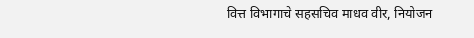वित्त विभागाचे सहसचिव माधव वीर, नियोजन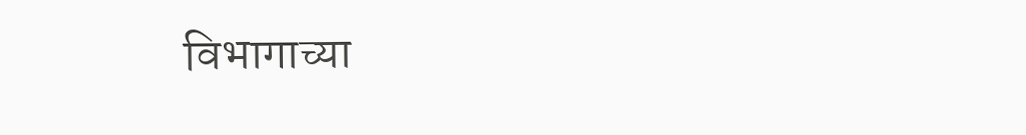विभागाच्या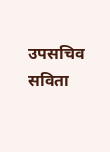उपसचिव सविता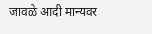जावळे आदी मान्यवर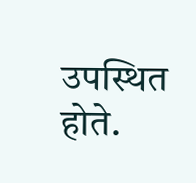उपस्थित होते.